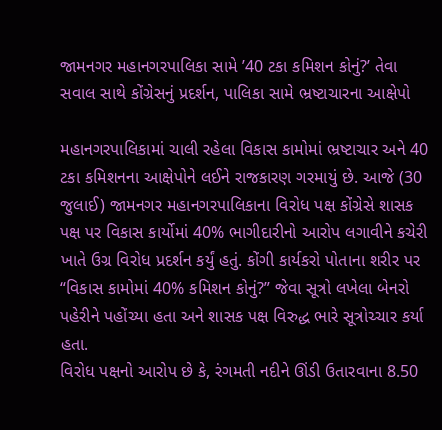જામનગર મહાનગરપાલિકા સામે ’40 ટકા કમિશન કોનું?’ તેવા સવાલ સાથે કોંગ્રેસનું પ્રદર્શન, પાલિકા સામે ભ્રષ્ટાચારના આક્ષેપો

મહાનગરપાલિકામાં ચાલી રહેલા વિકાસ કામોમાં ભ્રષ્ટાચાર અને 40 ટકા કમિશનના આક્ષેપોને લઈને રાજકારણ ગરમાયું છે. આજે (30 જુલાઈ) જામનગર મહાનગરપાલિકાના વિરોધ પક્ષ કોંગ્રેસે શાસક પક્ષ પર વિકાસ કાર્યોમાં 40% ભાગીદારીનો આરોપ લગાવીને કચેરી ખાતે ઉગ્ર વિરોધ પ્રદર્શન કર્યું હતું. કોંગી કાર્યકરો પોતાના શરીર પર “વિકાસ કામોમાં 40% કમિશન કોનું?” જેવા સૂત્રો લખેલા બેનરો પહેરીને પહોંચ્યા હતા અને શાસક પક્ષ વિરુદ્ધ ભારે સૂત્રોચ્ચાર કર્યા હતા.
વિરોધ પક્ષનો આરોપ છે કે, રંગમતી નદીને ઊંડી ઉતારવાના 8.50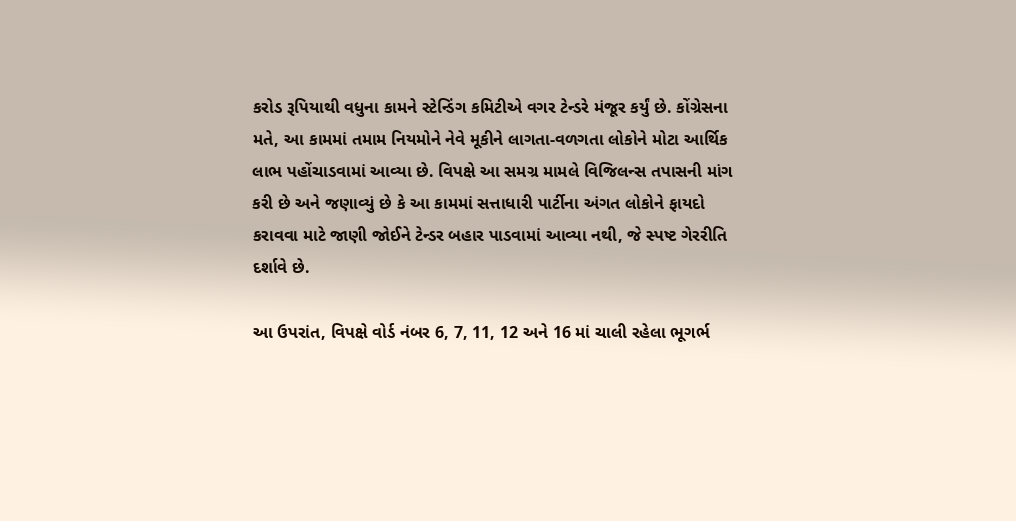કરોડ રૂપિયાથી વધુના કામને સ્ટેન્ડિંગ કમિટીએ વગર ટેન્ડરે મંજૂર કર્યું છે. કોંગ્રેસના મતે, આ કામમાં તમામ નિયમોને નેવે મૂકીને લાગતા-વળગતા લોકોને મોટા આર્થિક લાભ પહોંચાડવામાં આવ્યા છે. વિપક્ષે આ સમગ્ર મામલે વિજિલન્સ તપાસની માંગ કરી છે અને જણાવ્યું છે કે આ કામમાં સત્તાધારી પાર્ટીના અંગત લોકોને ફાયદો કરાવવા માટે જાણી જોઈને ટેન્ડર બહાર પાડવામાં આવ્યા નથી, જે સ્પષ્ટ ગેરરીતિ દર્શાવે છે.

આ ઉપરાંત, વિપક્ષે વોર્ડ નંબર 6, 7, 11, 12 અને 16 માં ચાલી રહેલા ભૂગર્ભ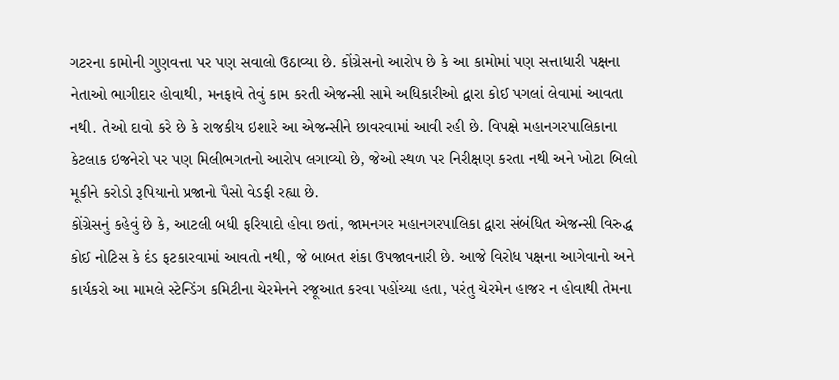ગટરના કામોની ગુણવત્તા પર પણ સવાલો ઉઠાવ્યા છે. કોંગ્રેસનો આરોપ છે કે આ કામોમાં પણ સત્તાધારી પક્ષના નેતાઓ ભાગીદાર હોવાથી, મનફાવે તેવું કામ કરતી એજન્સી સામે અધિકારીઓ દ્વારા કોઈ પગલાં લેવામાં આવતા નથી. તેઓ દાવો કરે છે કે રાજકીય ઇશારે આ એજન્સીને છાવરવામાં આવી રહી છે. વિપક્ષે મહાનગરપાલિકાના કેટલાક ઇજનેરો પર પણ મિલીભગતનો આરોપ લગાવ્યો છે, જેઓ સ્થળ પર નિરીક્ષણ કરતા નથી અને ખોટા બિલો મૂકીને કરોડો રૂપિયાનો પ્રજાનો પૈસો વેડફી રહ્યા છે.
કોંગ્રેસનું કહેવું છે કે, આટલી બધી ફરિયાદો હોવા છતાં, જામનગર મહાનગરપાલિકા દ્વારા સંબંધિત એજન્સી વિરુદ્ધ કોઈ નોટિસ કે દંડ ફટકારવામાં આવતો નથી, જે બાબત શંકા ઉપજાવનારી છે. આજે વિરોધ પક્ષના આગેવાનો અને કાર્યકરો આ મામલે સ્ટેન્ડિંગ કમિટીના ચેરમેનને રજૂઆત કરવા પહોંચ્યા હતા, પરંતુ ચેરમેન હાજર ન હોવાથી તેમના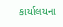કાર્યાલયના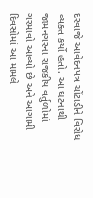દરવાજે આવેદનપત્ર ચોંટાડીને વિરોધ વ્યક્ત કર્યો હતો. આ ઘટનાથી જામનગરના રાજકીય વર્તુળોમાં ગરમાવો આવ્યો છે અને આગામી દિવસોમાં આ મામલે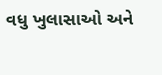વધુ ખુલાસાઓ અને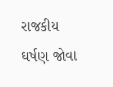રાજકીય ઘર્ષણ જોવા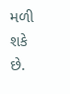મળી શકે છે.